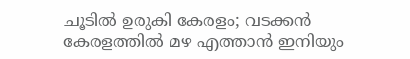ചൂടിൽ ഉരുകി കേരളം; വടക്കൻ കേരളത്തിൽ മഴ എത്താൻ ഇനിയും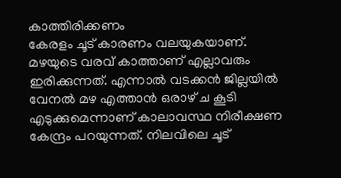കാത്തിരിക്കണം
കേരളം ചൂട് കാരണം വലയുകയാണ്. മഴയുടെ വരവ് കാത്താണ് എല്ലാവരും ഇരിക്കുന്നത്. എന്നാൽ വടക്കൻ ജില്ലയിൽ വേനൽ മഴ എത്താൻ ഒരാഴ് ച കൂടി എടുക്കുമെന്നാണ് കാലാവസ്ഥ നിരീക്ഷണ കേന്ദ്രം പറയുന്നത്. നിലവിലെ ചൂട്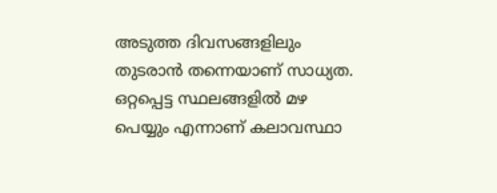അടുത്ത ദിവസങ്ങളിലും തുടരാൻ തന്നെയാണ് സാധ്യത. ഒറ്റപ്പെട്ട സ്ഥലങ്ങളിൽ മഴ പെയ്യും എന്നാണ് കലാവസ്ഥാ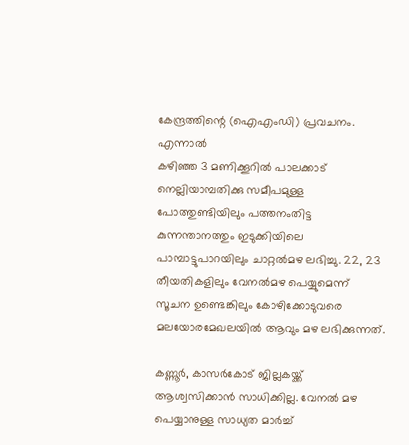കേന്ദ്രത്തിന്റെ (ഐഎംഡി) പ്രവചനം. എന്നാൽ
കഴിഞ്ഞ 3 മണിക്കൂറിൽ പാലക്കാട് നെല്ലിയാമ്പതിക്കു സമീപമുള്ള പോത്തുണ്ടിയിലും പത്തനംതിട്ട കുന്നന്താനത്തും ഇടുക്കിയിലെ പാമ്പാട്ടുപാറയിലും ചാറ്റൽമഴ ലഭിച്ചു. 22, 23 തീയതികളിലും വേനൽമഴ പെയ്യുമെന്ന് സൂചന ഉണ്ടെങ്കിലും കോഴിക്കോടുവരെ മലയോരമേഖലയിൽ ആവും മഴ ലഭിക്കുന്നത്.

കണ്ണൂർ, കാസർകോട് ജില്ലകയ്ക്ക് ആശ്വസിക്കാൻ സാധിക്കില്ല. വേനൽ മഴ പെയ്യാനുള്ള സാധ്യത മാർച്ച്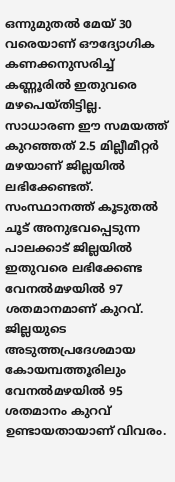ഒന്നുമുതൽ മേയ് 30 വരെയാണ് ഔദ്യോഗിക കണക്കനുസരിച്ച് കണ്ണൂരിൽ ഇതുവരെ മഴപെയ്തിട്ടില്ല. സാധാരണ ഈ സമയത്ത് കുറഞ്ഞത് 2.5 മില്ലീമീറ്റർ മഴയാണ് ജില്ലയിൽ ലഭിക്കേണ്ടത്. സംസ്ഥാനത്ത് കൂടുതൽ ചൂട് അനുഭവപ്പെടുന്ന പാലക്കാട് ജില്ലയിൽ ഇതുവരെ ലഭിക്കേണ്ട വേനൽമഴയിൽ 97 ശതമാനമാണ് കുറവ്. ജില്ലയുടെ അടുത്തപ്രദേശമായ കോയമ്പത്തൂരിലും വേനൽമഴയിൽ 95 ശതമാനം കുറവ് ഉണ്ടായതായാണ് വിവരം.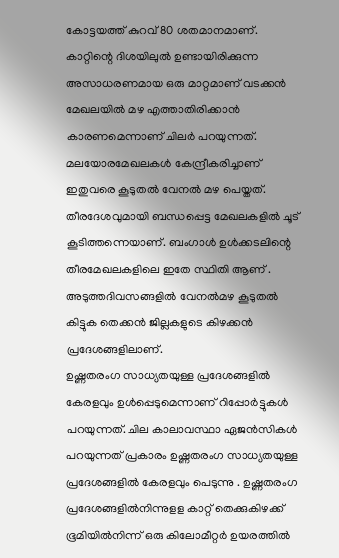കോട്ടയത്ത് കുറവ് 80 ശതമാനമാണ്.
കാറ്റിന്റെ ദിശയിലുൽ ഉണ്ടായിരിക്കുന്ന അസാധരണമായ ഒരു മാറ്റമാണ് വടക്കൻ മേഖലയിൽ മഴ എത്താതിരിക്കാൻ കാരണമെന്നാണ് ചിലർ പറയുന്നത്. മലയോരമേഖലകൾ കേന്ദ്രീകരിച്ചാണ് ഇതുവരെ കൂടുതൽ വേനൽ മഴ പെയ്തത്. തീരദേശവുമായി ബന്ധപ്പെട്ട മേഖലകളിൽ ചൂട് കൂടിത്തന്നെയാണ്. ബംഗാൾ ഉൾക്കടലിന്റെ തീരമേഖലകളിലെ ഇതേ സ്ഥിതി ആണ് . അടുത്തദിവസങ്ങളിൽ വേനൽമഴ കൂടുതൽ കിട്ടുക തെക്കൻ ജില്ലകളുടെ കിഴക്കൻ പ്രദേശങ്ങളിലാണ്.
ഉഷ്ണതരംഗ സാധ്യതയുള്ള പ്രദേശങ്ങളിൽ കേരളവും ഉൾപ്പെടുമെന്നാണ് റിപ്പോർട്ടുകൾ പറയുന്നത്. ചില കാലാവസ്ഥാ ഏജൻസികൾ പറയുന്നത് പ്രകാരം ഉഷ്ണതരംഗ സാധ്യതയുള്ള പ്രദേശങ്ങളിൽ കേരളവും പെടുന്നു . ഉഷ്ണതരംഗ പ്രദേശങ്ങളിൽനിന്നുളള കാറ്റ് തെക്കുകിഴക്ക് ഭൂമിയിൽനിന്ന് ഒരു കിലോമീറ്റർ ഉയരത്തിൽ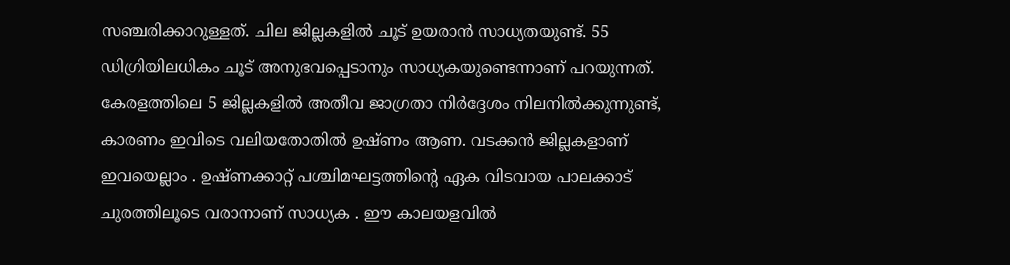സഞ്ചരിക്കാറുള്ളത്. ചില ജില്ലകളിൽ ചൂട് ഉയരാൻ സാധ്യതയുണ്ട്. 55 ഡിഗ്രിയിലധികം ചൂട് അനുഭവപ്പെടാനും സാധ്യകയുണ്ടെന്നാണ് പറയുന്നത്.
കേരളത്തിലെ 5 ജില്ലകളിൽ അതീവ ജാഗ്രതാ നിർദ്ദേശം നിലനിൽക്കുന്നുണ്ട്, കാരണം ഇവിടെ വലിയതോതിൽ ഉഷ്ണം ആണ. വടക്കൻ ജില്ലകളാണ് ഇവയെല്ലാം . ഉഷ്ണക്കാറ്റ് പശ്ചിമഘട്ടത്തിന്റെ ഏക വിടവായ പാലക്കാട് ചുരത്തിലൂടെ വരാനാണ് സാധ്യക . ഈ കാലയളവിൽ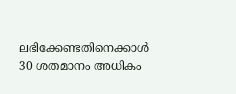ലഭിക്കേണ്ടതിനെക്കാൾ 30 ശതമാനം അധികം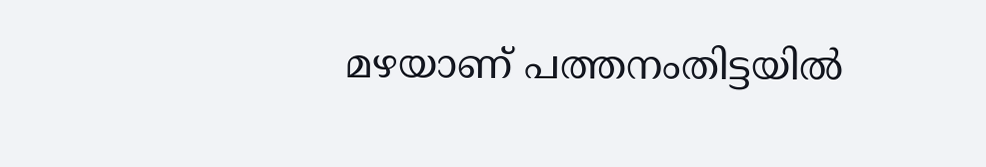മഴയാണ് പത്തനംതിട്ടയിൽ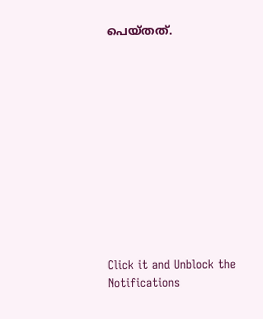പെയ്തത്.












Click it and Unblock the Notifications